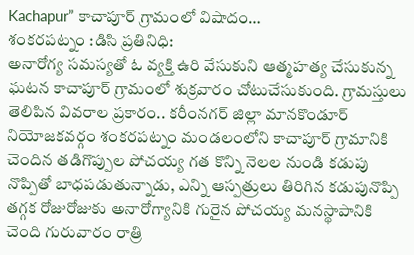Kachapur” కాచాపూర్ గ్రామంలో విషాదం…
శంకరపట్నం :డిసి ప్రతినిధి:
అనారోగ్య సమస్యతో ఓ వ్యక్తి ఉరి వేసుకుని ఆత్మహత్య చేసుకున్న ఘటన కాచాపూర్ గ్రామంలో శుక్రవారం చోటుచేసుకుంది. గ్రామస్తులు తెలిపిన వివరాల ప్రకారం.. కరీంనగర్ జిల్లా మానకొండూర్ నియోజకవర్గం శంకరపట్నం మండలంలోని కాచాపూర్ గ్రామానికి చెందిన తడిగొప్పుల పోచయ్య గత కొన్ని నెలల నుండి కడుపు నొప్పితో బాధపడుతున్నాడు, ఎన్ని ఆస్పత్రులు తిరిగిన కడుపునొప్పి తగ్గక రోజురోజుకు అనారోగ్యానికి గురైన పోచయ్య మనస్థాపానికి చెంది గురువారం రాత్రి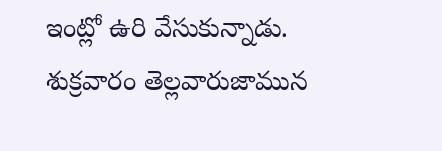ఇంట్లో ఉరి వేసుకున్నాడు. శుక్రవారం తెల్లవారుజామున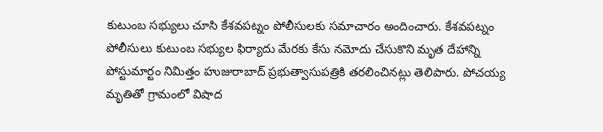కుటుంబ సభ్యులు చూసి కేశవపట్నం పోలీసులకు సమాచారం అందించారు. కేశవపట్నం పోలీసులు కుటుంబ సభ్యుల ఫిర్యాదు మేరకు కేసు నమోదు చేసుకొని మృత దేహాన్ని పోస్టుమార్టం నిమిత్తం హుజురాబాద్ ప్రభుత్వాసుపత్రికి తరలించినట్లు తెలిపారు. పోచయ్య మృతితో గ్రామంలో విషాద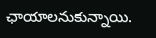ఛాయాలనుకున్నాయి.